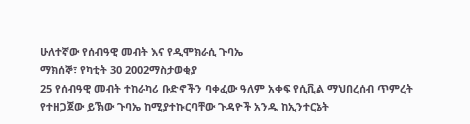ሁለተኛው የሰብዓዊ መብት እና የዲሞክራሲ ጉባኤ
ማክሰኞ፣ የካቲት 30 2002ማስታወቂያ
25 የሰብዓዊ መብት ተከራካሪ ቡድኖችን ባቀፈው ዓለም አቀፍ የሲቪል ማህበረሰብ ጥምረት የተዘጋጀው ይኽው ጉባኤ ከሚያተኩርባቸው ጉዳዮች አንዱ ከኢንተርኔት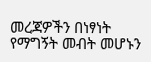መረጃዎችን በነፃነት የማግኝት መብት መሆኑን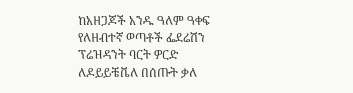ከአዘጋጆች አንዱ ዓለም ዓቀፍ የለዘብተኛ ወጣቶች ፌደሬሽን ፕሬዝዳንት ባርት ዎርድ ለዶይይቼቬለ በሰጡት ቃለ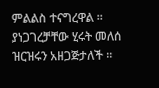ምልልስ ተናግረዋል ። ያነጋገረቻቸው ሂሩት መለሰ ዝርዝሩን አዘጋጅታለች ።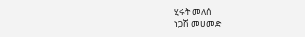ሂሩት መለሰ
ነጋሽ መሀመድ